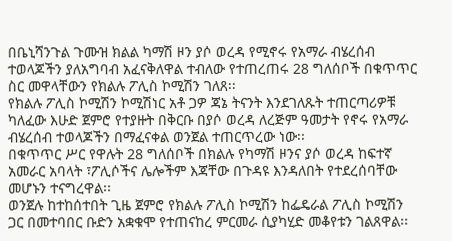በቤኒሻንጉል ጉሙዝ ክልል ካማሽ ዞን ያሶ ወረዳ የሚኖሩ የአማራ ብሄረሰብ ተወላጆችን ያለአግባብ አፈናቅለዋል ተብለው የተጠረጠሩ 28 ግለሰቦች በቁጥጥር ስር መዋላቸውን የክልሉ ፖሊስ ኮሚሽን ገለጸ፡፡
የክልሉ ፖሊስ ኮሚሽን ኮሚሽነር አቶ ጋዎ ጃኔ ትናንት እንደገለጹት ተጠርጣሪዎቹ ካለፈው እሁድ ጀምሮ የተያዙት በቅርቡ በያሶ ወረዳ ለረጅም ዓመታት የኖሩ የአማራ ብሄረሰብ ተወላጆችን በማፈናቀል ወንጀል ተጠርጥረው ነው፡፡
በቁጥጥር ሥር የዋሉት 28 ግለሰቦች በክልሉ የካማሽ ዞንና ያሶ ወረዳ ከፍተኛ አመራር አባላት ፣ፖሊሶችና ሌሎችም እጃቸው በጉዳዩ እንዳለበት የተደረሰባቸው መሆኑን ተናግረዋል፡፡
ወንጀሉ ከተከሰተበት ጊዜ ጀምሮ የክልሉ ፖሊስ ኮሚሽን ከፌዴራል ፖሊስ ኮሚሽን ጋር በመተባበር ቡድን አቋቁሞ የተጠናከረ ምርመራ ሲያካሂድ መቆየቱን ገልጸዋል፡፡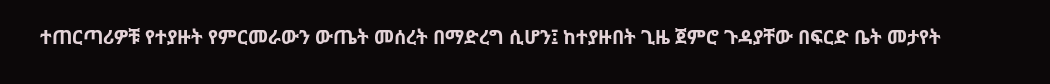ተጠርጣሪዎቹ የተያዙት የምርመራውን ውጤት መሰረት በማድረግ ሲሆን፤ ከተያዙበት ጊዜ ጀምሮ ጉዳያቸው በፍርድ ቤት መታየት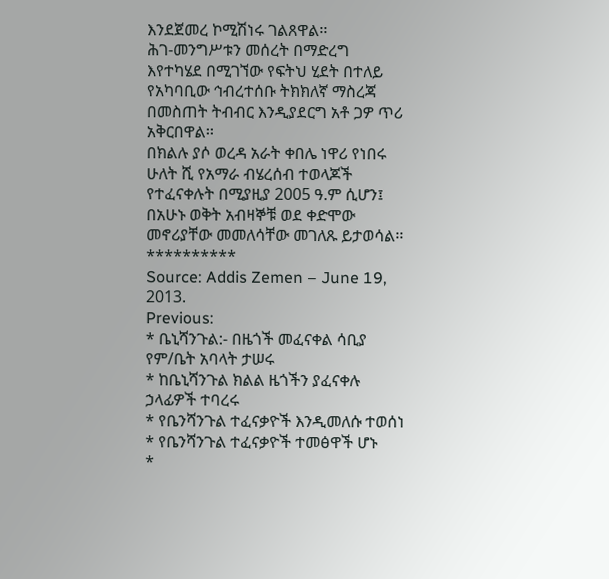እንደጀመረ ኮሚሽነሩ ገልጸዋል፡፡
ሕገ-መንግሥቱን መሰረት በማድረግ እየተካሄደ በሚገኘው የፍትህ ሂደት በተለይ የአካባቢው ኅብረተሰቡ ትክክለኛ ማስረጃ በመስጠት ትብብር እንዲያደርግ አቶ ጋዎ ጥሪ አቅርበዋል፡፡
በክልሉ ያሶ ወረዳ አራት ቀበሌ ነዋሪ የነበሩ ሁለት ሺ የአማራ ብሄረሰብ ተወላጆች የተፈናቀሉት በሚያዚያ 2005 ዓ.ም ሲሆን፤ በአሁኑ ወቅት አብዛኞቹ ወደ ቀድሞው መኖሪያቸው መመለሳቸው መገለጹ ይታወሳል፡፡
**********
Source: Addis Zemen – June 19, 2013.
Previous:
* ቤኒሻንጉል:- በዜጎች መፈናቀል ሳቢያ የም/ቤት አባላት ታሠሩ
* ከቤኒሻንጉል ክልል ዜጎችን ያፈናቀሉ ኃላፊዎች ተባረሩ
* የቤንሻንጉል ተፈናቃዮች እንዲመለሱ ተወሰነ
* የቤንሻንጉል ተፈናቃዮች ተመፅዋች ሆኑ
*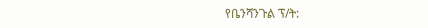የቤንሻንጉል ፕ/ት: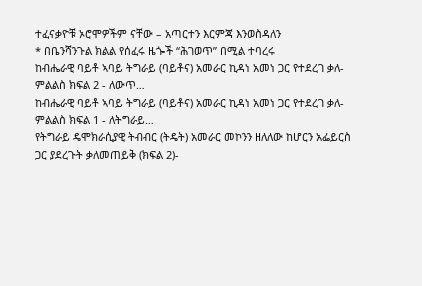ተፈናቃዮቹ ኦሮሞዎችም ናቸው – አጣርተን እርምጃ እንወስዳለን
* በቤንሻንጉል ክልል የሰፈሩ ዜጐች “ሕገወጥ” በሚል ተባረሩ
ከብሔራዊ ባይቶ ኣባይ ትግራይ (ባይቶና) አመራር ኪዳነ አመነ ጋር የተደረገ ቃለ-ምልልስ ክፍል 2 - ለውጥ…
ከብሔራዊ ባይቶ ኣባይ ትግራይ (ባይቶና) አመራር ኪዳነ አመነ ጋር የተደረገ ቃለ-ምልልስ ክፍል 1 - ለትግራይ…
የትግራይ ዴሞክራሲያዊ ትብብር (ትዴት) አመራር መኮንን ዘለለው ከሆርን አፌይርስ ጋር ያደረጉት ቃለመጠይቅ (ክፍል 2)-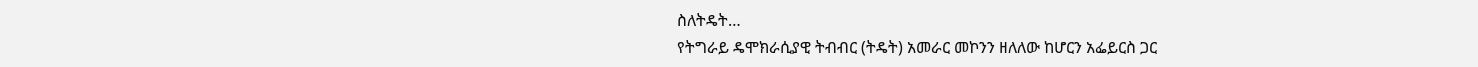ስለትዴት…
የትግራይ ዴሞክራሲያዊ ትብብር (ትዴት) አመራር መኮንን ዘለለው ከሆርን አፌይርስ ጋር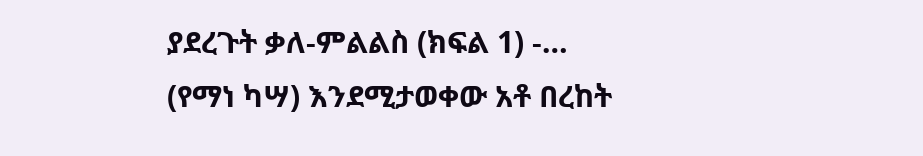ያደረጉት ቃለ-ምልልስ (ክፍል 1) -…
(የማነ ካሣ) እንደሚታወቀው አቶ በረከት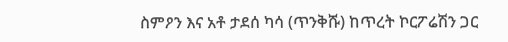ስምዖን እና አቶ ታደሰ ካሳ (ጥንቅሹ) ከጥረት ኮርፖሬሽን ጋር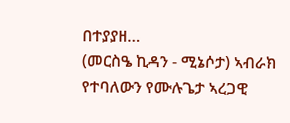በተያያዘ…
(መርስዔ ኪዳን - ሚኔሶታ) ኣብራክ የተባለውን የሙሉጌታ ኣረጋዊ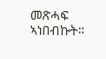መጽሓፍ ኣነበብኩት።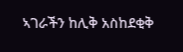ኣገራችን ከሊቅ አስከደቂቅ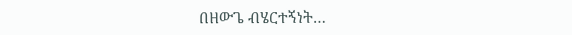በዘውጌ ብሄርተኝነት…